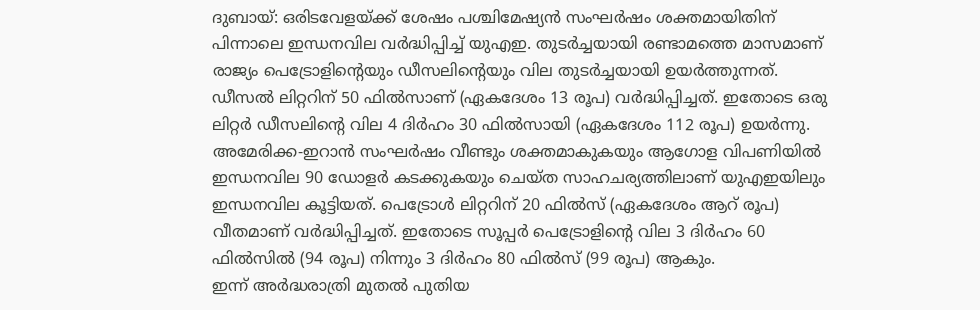ദുബായ്: ഒരിടവേളയ്ക്ക് ശേഷം പശ്ചിമേഷ്യൻ സംഘർഷം ശക്തമായിതിന് പിന്നാലെ ഇന്ധനവില വർദ്ധിപ്പിച്ച് യുഎഇ. തുടർച്ചയായി രണ്ടാമത്തെ മാസമാണ് രാജ്യം പെട്രോളിന്റെയും ഡീസലിന്റെയും വില തുടർച്ചയായി ഉയർത്തുന്നത്. ഡീസൽ ലിറ്ററിന് 50 ഫിൽസാണ് (ഏകദേശം 13 രൂപ) വർദ്ധിപ്പിച്ചത്. ഇതോടെ ഒരു ലിറ്റർ ഡീസലിന്റെ വില 4 ദിർഹം 30 ഫിൽസായി (ഏകദേശം 112 രൂപ) ഉയർന്നു.
അമേരിക്ക-ഇറാൻ സംഘർഷം വീണ്ടും ശക്തമാകുകയും ആഗോള വിപണിയിൽ ഇന്ധനവില 90 ഡോളർ കടക്കുകയും ചെയ്ത സാഹചര്യത്തിലാണ് യുഎഇയിലും ഇന്ധനവില കൂട്ടിയത്. പെട്രോൾ ലിറ്ററിന് 20 ഫിൽസ് (ഏകദേശം ആറ് രൂപ) വീതമാണ് വർദ്ധിപ്പിച്ചത്. ഇതോടെ സൂപ്പർ പെട്രോളിന്റെ വില 3 ദിർഹം 60 ഫിൽസിൽ (94 രൂപ) നിന്നും 3 ദിർഹം 80 ഫിൽസ് (99 രൂപ) ആകും.
ഇന്ന് അർദ്ധരാത്രി മുതൽ പുതിയ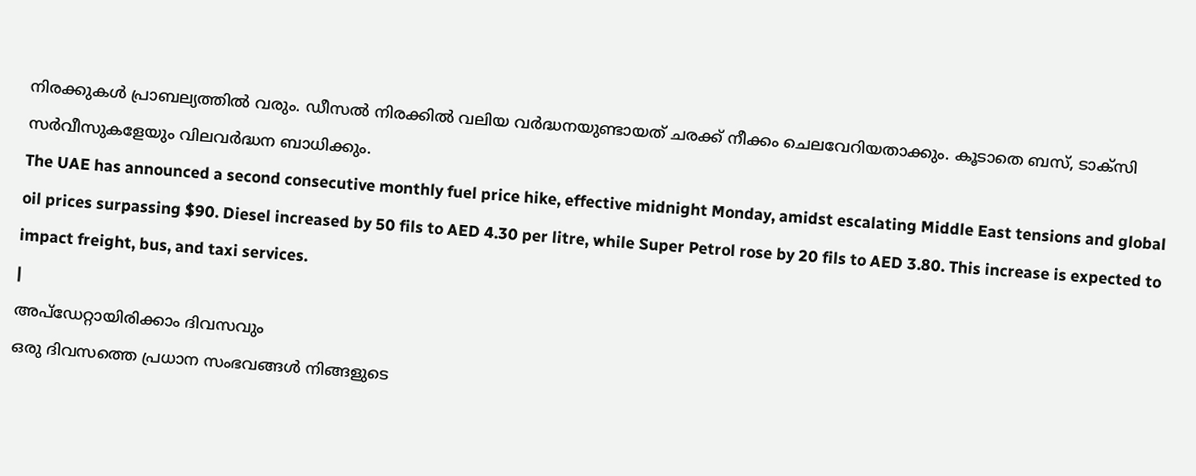നിരക്കുകൾ പ്രാബല്യത്തിൽ വരും. ഡീസൽ നിരക്കിൽ വലിയ വർദ്ധനയുണ്ടായത് ചരക്ക് നീക്കം ചെലവേറിയതാക്കും. കൂടാതെ ബസ്, ടാക്സി സർവീസുകളേയും വിലവർദ്ധന ബാധിക്കും.
The UAE has announced a second consecutive monthly fuel price hike, effective midnight Monday, amidst escalating Middle East tensions and global oil prices surpassing $90. Diesel increased by 50 fils to AED 4.30 per litre, while Super Petrol rose by 20 fils to AED 3.80. This increase is expected to impact freight, bus, and taxi services.
|
അപ്ഡേറ്റായിരിക്കാം ദിവസവും
ഒരു ദിവസത്തെ പ്രധാന സംഭവങ്ങൾ നിങ്ങളുടെ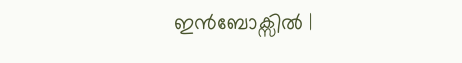ഇൻബോക്സിൽ |